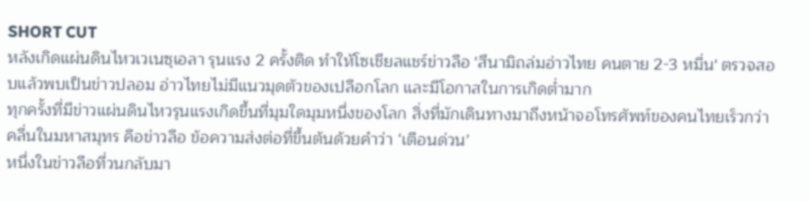SHORT CUT
หลังเกิดแผ่นดินไหวเวเนซุเอลา รุนแรง 2 ครั้งติด ทำให้โซเชียลแชร์ข่าวลือ 'สึนามิถล่มอ่าวไทย คนตาย 2-3 หมื่น' ตรวจสอบแล้วพบเป็นข่าวปลอม อ่าวไทยไม่มีแนวมุดตัวของเปลือกโลก และมีโอกาสในการเกิดต่ำมาก
ทุกครั้งที่มีข่าวแผ่นดินไหวรุนแรงเกิดขึ้นที่มุมใดมุมหนึ่งของโลก สิ่งที่มักเดินทางมาถึงหน้าจอโทรศัพท์ของคนไทยเร็วกว่าคลื่นในมหาสมุทร คือข่าวลือ ข้อความส่งต่อที่ขึ้นต้นด้วยคำว่า ‘เตือนด่วน’
หนึ่งในข่าวลือที่วนกลับมา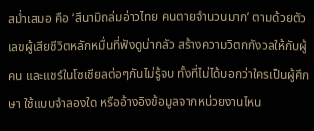สม่ำเสมอ คือ ‘สึนามิถล่มอ่าวไทย คนตายจำนวนมาก’ ตามด้วยตัวเลขผู้เสียชีวิตหลักหมื่นที่ฟังดูน่ากลัว สร้างความวิตกกังวลให้กับผู้คน และแชร์ในโซเชียลต่อๆกันไม่รู้จบ ทั้งที่ไม่ได้บอกว่าใครเป็นผู้ศึกษา ใช้แบบจำลองใด หรืออ้างอิงข้อมูลจากหน่วยงานไหน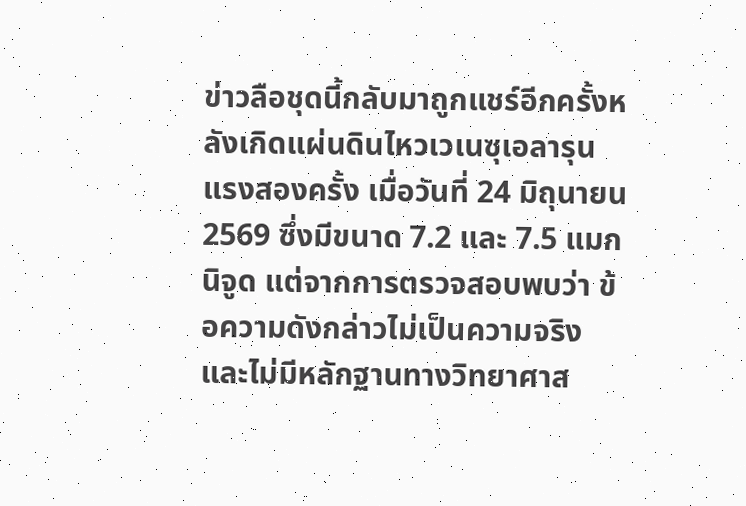ข่าวลือชุดนี้กลับมาถูกแชร์อีกครั้งหลังเกิดแผ่นดินไหวเวเนซุเอลารุนแรงสองครั้ง เมื่อวันที่ 24 มิถุนายน 2569 ซึ่งมีขนาด 7.2 และ 7.5 แมกนิจูด แต่จากการตรวจสอบพบว่า ข้อความดังกล่าวไม่เป็นความจริง และไม่มีหลักฐานทางวิทยาศาส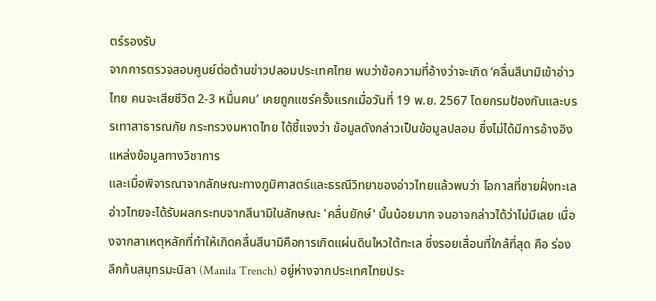ตร์รองรับ
จากการตรวจสอบศูนย์ต่อต้านข่าวปลอมประเทศไทย พบว่าข้อความที่อ้างว่าจะเกิด ‘คลื่นสึนามิเข้าอ่าวไทย คนจะเสียชีวิต 2-3 หมื่นคน’ เคยถูกแชร์ครั้งแรกเมื่อวันที่ 19 พ.ย. 2567 โดยกรมป้องกันและบรรเทาสาธารณภัย กระทรวงมหาดไทย ได้ชี้แจงว่า ข้อมูลดังกล่าวเป็นข้อมูลปลอม ซึ่งไม่ได้มีการอ้างอิงแหล่งข้อมูลทางวิชาการ
และเมื่อพิจารณาจากลักษณะทางภูมิศาสตร์และธรณีวิทยาของอ่าวไทยแล้วพบว่า โอกาสที่ชายฝั่งทะเลอ่าวไทยจะได้รับผลกระทบจากสึนามิในลักษณะ 'คลื่นยักษ์' นั้นน้อยมาก จนอาจกล่าวได้ว่าไม่มีเลย เนื่องจากสาเหตุหลักที่ทำให้เกิดคลื่นสึนามิคือการเกิดแผ่นดินไหวใต้ทะเล ซึ่งรอยเลื่อนที่ใกล้ที่สุด คือ ร่องลึกก้นสมุทรมะนิลา (Manila Trench) อยู่ห่างจากประเทศไทยประ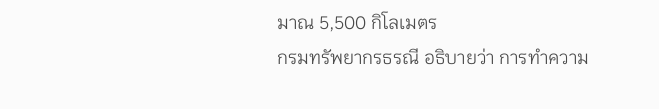มาณ 5,500 กิโลเมตร
กรมทรัพยากรธรณี อธิบายว่า การทำความ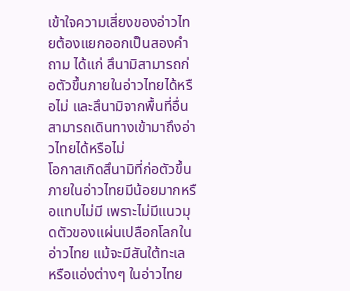เข้าใจความเสี่ยงของอ่าวไทยต้องแยกออกเป็นสองคำถาม ได้แก่ สึนามิสามารถก่อตัวขึ้นภายในอ่าวไทยได้หรือไม่ และสึนามิจากพื้นที่อื่นสามารถเดินทางเข้ามาถึงอ่าวไทยได้หรือไม่
โอกาสเกิดสึนามิที่ก่อตัวขึ้นภายในอ่าวไทยมีน้อยมากหรือแทบไม่มี เพราะไม่มีแนวมุดตัวของแผ่นเปลือกโลกในอ่าวไทย แม้จะมีสันใต้ทะเล หรือแอ่งต่างๆ ในอ่าวไทย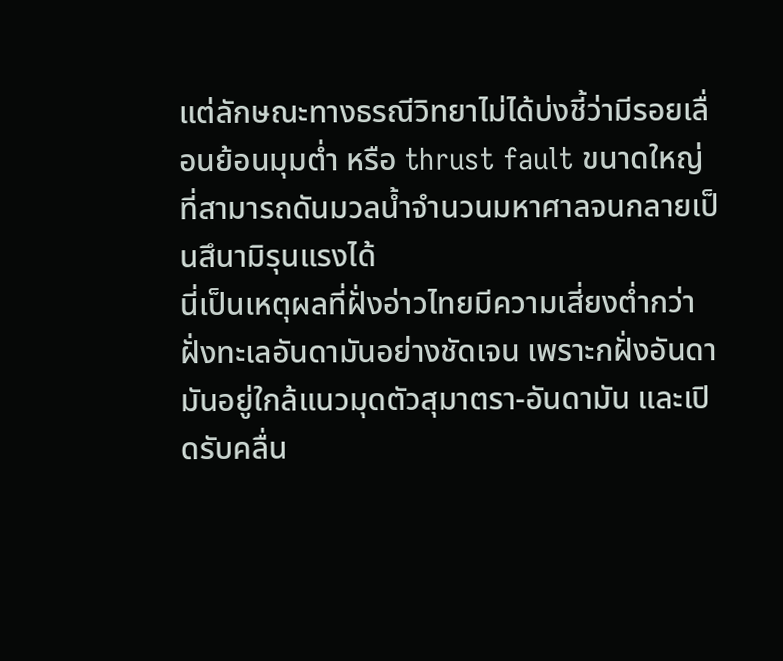แต่ลักษณะทางธรณีวิทยาไม่ได้บ่งชี้ว่ามีรอยเลื่อนย้อนมุมต่ำ หรือ thrust fault ขนาดใหญ่ ที่สามารถดันมวลน้ำจำนวนมหาศาลจนกลายเป็นสึนามิรุนแรงได้
นี่เป็นเหตุผลที่ฝั่งอ่าวไทยมีความเสี่ยงต่ำกว่าฝั่งทะเลอันดามันอย่างชัดเจน เพราะกฝั่งอันดามันอยู่ใกล้แนวมุดตัวสุมาตรา-อันดามัน และเปิดรับคลื่น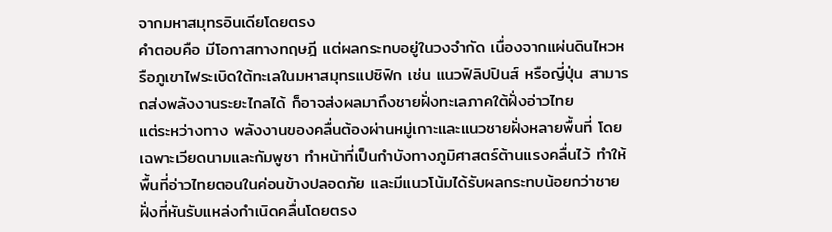จากมหาสมุทรอินเดียโดยตรง
คำตอบคือ มีโอกาสทางทฤษฎี แต่ผลกระทบอยู่ในวงจำกัด เนื่องจากแผ่นดินไหวหรือภูเขาไฟระเบิดใต้ทะเลในมหาสมุทรแปซิฟิก เช่น แนวฟิลิปปินส์ หรือญี่ปุ่น สามารถส่งพลังงานระยะไกลได้ ก็อาจส่งผลมาถึงชายฝั่งทะเลภาคใต้ฝั่งอ่าวไทย
แต่ระหว่างทาง พลังงานของคลื่นต้องผ่านหมู่เกาะและแนวชายฝั่งหลายพื้นที่ โดยเฉพาะเวียดนามและกัมพูชา ทำหน้าที่เป็นกำบังทางภูมิศาสตร์ต้านแรงคลื่นไว้ ทำให้พื้นที่อ่าวไทยตอนในค่อนข้างปลอดภัย และมีแนวโน้มได้รับผลกระทบน้อยกว่าชายฝั่งที่หันรับแหล่งกำเนิดคลื่นโดยตรง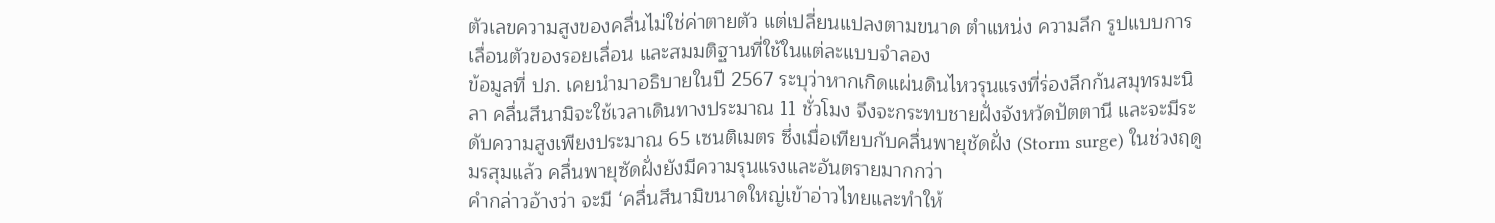ตัวเลขความสูงของคลื่นไม่ใช่ค่าตายตัว แต่เปลี่ยนแปลงตามขนาด ตำแหน่ง ความลึก รูปแบบการเลื่อนตัวของรอยเลื่อน และสมมติฐานที่ใช้ในแต่ละแบบจำลอง
ข้อมูลที่ ปภ. เคยนำมาอธิบายในปี 2567 ระบุว่าหากเกิดแผ่นดินไหวรุนแรงที่ร่องลึกก้นสมุทรมะนิลา คลื่นสึนามิจะใช้เวลาเดินทางประมาณ 11 ชั่วโมง จึงจะกระทบชายฝั่งจังหวัดปัตตานี และจะมีระดับความสูงเพียงประมาณ 65 เซนติเมตร ซึ่งเมื่อเทียบกับคลื่นพายุชัดฝั่ง (Storm surge) ในช่วงฤดูมรสุมแล้ว คลื่นพายุซัดฝั่งยังมีความรุนแรงและอันตรายมากกว่า
คำกล่าวอ้างว่า จะมี ‘คลื่นสึนามิขนาดใหญ่เข้าอ่าวไทยและทำให้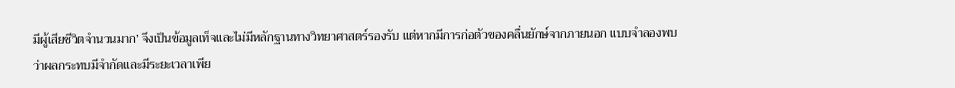มีผู้เสียชีวิตจำนวนมาก’ จึงเป็นข้อมูลเท็จและไม่มีหลักฐานทางวิทยาศาสตร์รองรับ แต่หากมีการก่อตัวของคลื่นยักษ์จากภายนอก แบบจำลองพบว่าผลกระทบมีจำกัดและมีระยะเวลาเพีย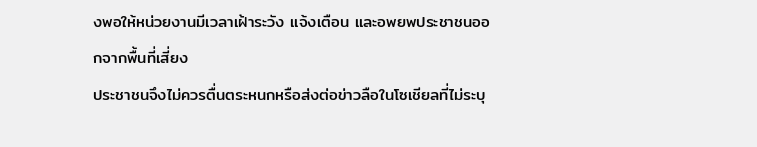งพอให้หน่วยงานมีเวลาเฝ้าระวัง แจ้งเตือน และอพยพประชาชนออกจากพื้นที่เสี่ยง
ประชาชนจึงไม่ควรตื่นตระหนกหรือส่งต่อข่าวลือในโซเชียลที่ไม่ระบุ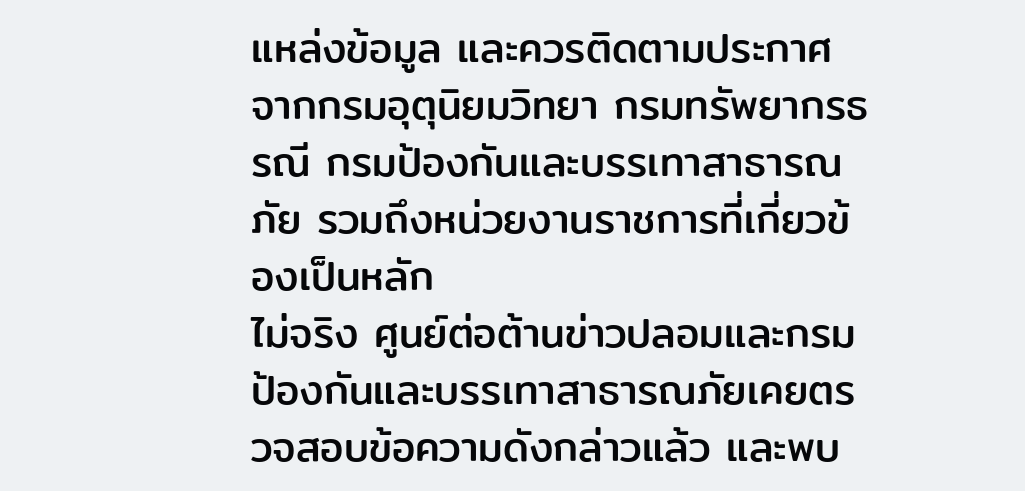แหล่งข้อมูล และควรติดตามประกาศจากกรมอุตุนิยมวิทยา กรมทรัพยากรธรณี กรมป้องกันและบรรเทาสาธารณภัย รวมถึงหน่วยงานราชการที่เกี่ยวข้องเป็นหลัก
ไม่จริง ศูนย์ต่อต้านข่าวปลอมและกรมป้องกันและบรรเทาสาธารณภัยเคยตรวจสอบข้อความดังกล่าวแล้ว และพบ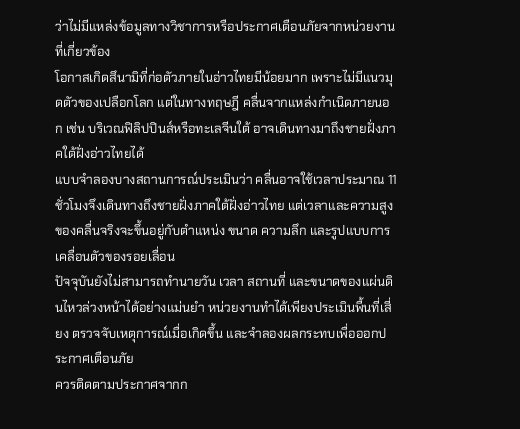ว่าไม่มีแหล่งข้อมูลทางวิชาการหรือประกาศเตือนภัยจากหน่วยงานที่เกี่ยวข้อง
โอกาสเกิดสึนามิที่ก่อตัวภายในอ่าวไทยมีน้อยมาก เพราะไม่มีแนวมุดตัวของเปลือกโลก แต่ในทางทฤษฎี คลื่นจากแหล่งกำเนิดภายนอก เช่น บริเวณฟิลิปปินส์หรือทะเลจีนใต้ อาจเดินทางมาถึงชายฝั่งภาคใต้ฝั่งอ่าวไทยได้
แบบจำลองบางสถานการณ์ประเมินว่า คลื่นอาจใช้เวลาประมาณ 11 ชั่วโมงจึงเดินทางถึงชายฝั่งภาคใต้ฝั่งอ่าวไทย แต่เวลาและความสูงของคลื่นจริงจะขึ้นอยู่กับตำแหน่ง ขนาด ความลึก และรูปแบบการเคลื่อนตัวของรอยเลื่อน
ปัจจุบันยังไม่สามารถทำนายวัน เวลา สถานที่ และขนาดของแผ่นดินไหวล่วงหน้าได้อย่างแม่นยำ หน่วยงานทำได้เพียงประเมินพื้นที่เสี่ยง ตรวจจับเหตุการณ์เมื่อเกิดขึ้น และจำลองผลกระทบเพื่อออกประกาศเตือนภัย
ควรติดตามประกาศจากก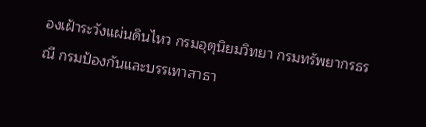องเฝ้าระวังแผ่นดินไหว กรมอุตุนิยมวิทยา กรมทรัพยากรธรณี กรมป้องกันและบรรเทาสาธา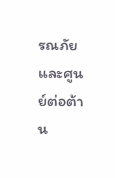รณภัย และศูนย์ต่อต้าน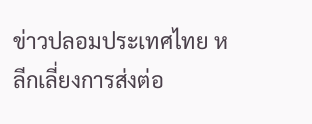ข่าวปลอมประเทศไทย หลีกเลี่ยงการส่งต่อ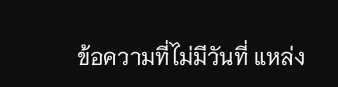ข้อความที่ไม่มีวันที่ แหล่ง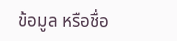ข้อมูล หรือชื่อ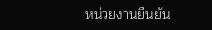หน่วยงานยืนยัน